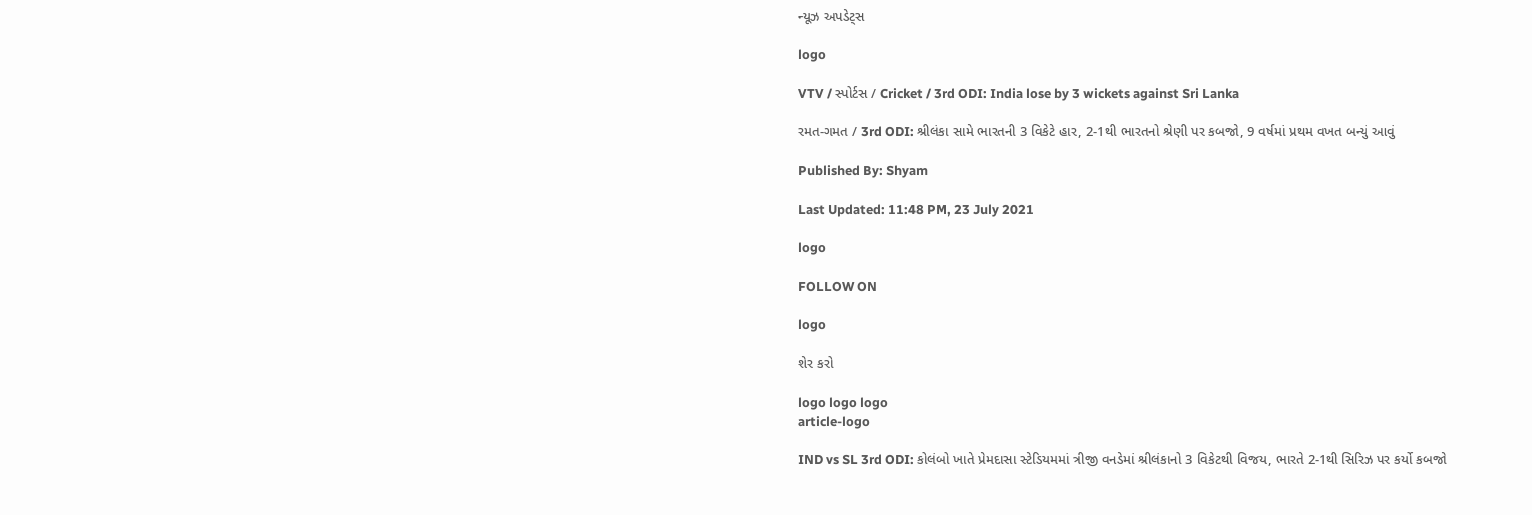ન્યૂઝ અપડેટ્સ

logo

VTV / સ્પોર્ટસ / Cricket / 3rd ODI: India lose by 3 wickets against Sri Lanka

રમત-ગમત / 3rd ODI: શ્રીલંકા સામે ભારતની 3 વિકેટે હાર, 2-1થી ભારતનો શ્રેણી પર કબજો, 9 વર્ષમાં પ્રથમ વખત બન્યું આવું

Published By: Shyam

Last Updated: 11:48 PM, 23 July 2021

logo

FOLLOW ON

logo

શેર કરો

logo logo logo
article-logo

IND vs SL 3rd ODI: કોલંબો ખાતે પ્રેમદાસા સ્ટેડિયમમાં ત્રીજી વનડેમાં શ્રીલંકાનો 3 વિકેટથી વિજય, ભારતે 2-1થી સિરિઝ પર કર્યો કબજો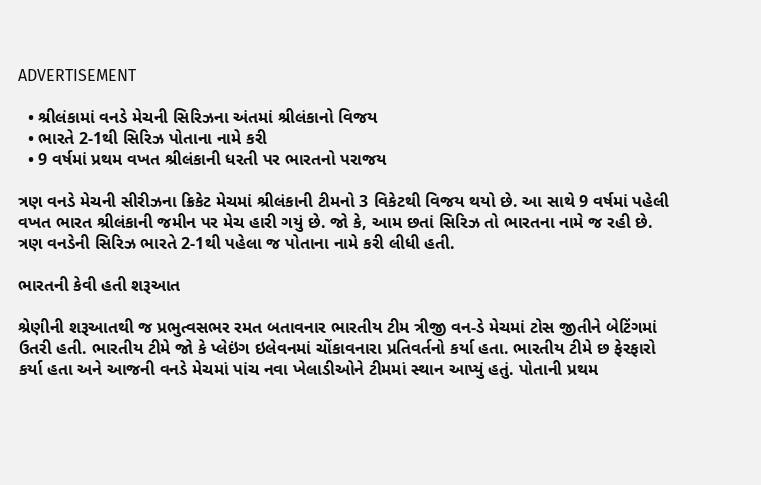ADVERTISEMENT

  • શ્રીલંકામાં વનડે મેચની સિરિઝના અંતમાં શ્રીલંકાનો વિજય
  • ભારતે 2-1થી સિરિઝ પોતાના નામે કરી
  • 9 વર્ષમાં પ્રથમ વખત શ્રીલંકાની ધરતી પર ભારતનો પરાજય

ત્રણ વનડે મેચની સીરીઝના ક્રિકેટ મેચમાં શ્રીલંકાની ટીમનો 3 વિકેટથી વિજય થયો છે. આ સાથે 9 વર્ષમાં પહેલી વખત ભારત શ્રીલંકાની જમીન પર મેચ હારી ગયું છે. જો કે, આમ છતાં સિરિઝ તો ભારતના નામે જ રહી છે. ત્રણ વનડેની સિરિઝ ભારતે 2-1થી પહેલા જ પોતાના નામે કરી લીધી હતી.

ભારતની કેવી હતી શરૂઆત

શ્રેણીની શરૂઆતથી જ પ્રભુત્વસભર રમત બતાવનાર ભારતીય ટીમ ત્રીજી વન-ડે મેચમાં ટોસ જીતીને બેટિંગમાં ઉતરી હતી. ભારતીય ટીમે જો કે પ્લેઇંગ ઇલેવનમાં ચોંકાવનારા પ્રતિવર્તનો કર્યા હતા. ભારતીય ટીમે છ ફેરફારો કર્યા હતા અને આજની વનડે મેચમાં પાંચ નવા ખેલાડીઓને ટીમમાં સ્થાન આપ્યું હતું. પોતાની પ્રથમ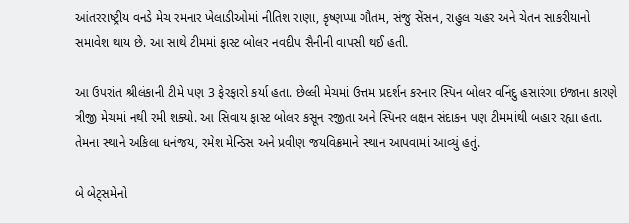આંતરરાષ્ટ્રીય વનડે મેચ રમનાર ખેલાડીઓમાં નીતિશ રાણા, કૃષ્ણપ્પા ગૌતમ, સંજુ સેંસન, રાહુલ ચહર અને ચેતન સાકરીયાનો સમાવેશ થાય છે. આ સાથે ટીમમાં ફાસ્ટ બોલર નવદીપ સૈનીની વાપસી થઈ હતી.

આ ઉપરાંત શ્રીલંકાની ટીમે પણ 3 ફેરફારો કર્યા હતા. છેલ્લી મેચમાં ઉત્તમ પ્રદર્શન કરનાર સ્પિન બોલર વનિંદુ હસારંગા ઇજાના કારણે ત્રીજી મેચમાં નથી રમી શક્યો. આ સિવાય ફાસ્ટ બોલર કસૂન રજીતા અને સ્પિનર લક્ષન સંદાકન પણ ટીમમાંથી બહાર રહ્યા હતા. તેમના સ્થાને અકિલા ધનંજય, રમેશ મેન્ડિસ અને પ્રવીણ જયવિક્રમાને સ્થાન આપવામાં આવ્યું હતું.

બે બેટ્સમેનો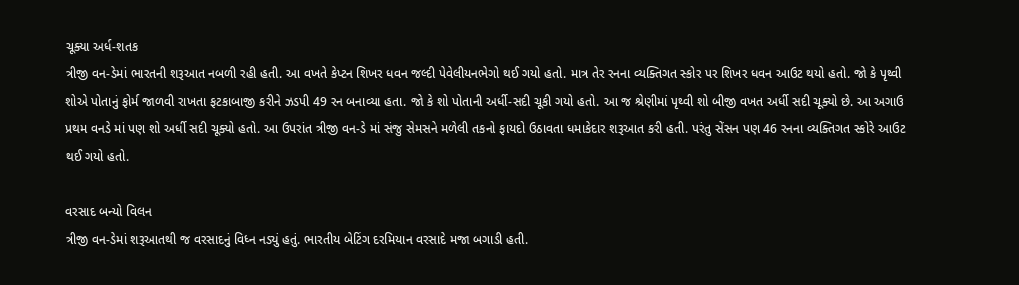ચૂક્યા અર્ધ-શતક
ત્રીજી વન-ડેમાં ભારતની શરૂઆત નબળી રહી હતી. આ વખતે કેપ્ટન શિખર ધવન જલ્દી પેવેલીયનભેગો થઈ ગયો હતો. માત્ર તેર રનના વ્યક્તિગત સ્કોર પર શિખર ધવન આઉટ થયો હતો. જો કે પૃથ્વી શોએ પોતાનું ફોર્મ જાળવી રાખતા ફટકાબાજી કરીને ઝડપી 49 રન બનાવ્યા હતા. જો કે શો પોતાની અર્ધી-સદી ચૂકી ગયો હતો. આ જ શ્રેણીમાં પૃથ્વી શો બીજી વખત અર્ધી સદી ચૂક્યો છે. આ અગાઉ પ્રથમ વનડે માં પણ શો અર્ધી સદી ચૂક્યો હતો. આ ઉપરાંત ત્રીજી વન-ડે માં સંજુ સેમસને મળેલી તકનો ફાયદો ઉઠાવતા ધમાકેદાર શરૂઆત કરી હતી. પરંતુ સેંસન પણ 46 રનના વ્યક્તિગત સ્કોરે આઉટ થઈ ગયો હતો.

વરસાદ બન્યો વિલન
ત્રીજી વન-ડેમાં શરૂઆતથી જ વરસાદનું વિધ્ન નડ્યું હતું. ભારતીય બેટિંગ દરમિયાન વરસાદે મજા બગાડી હતી.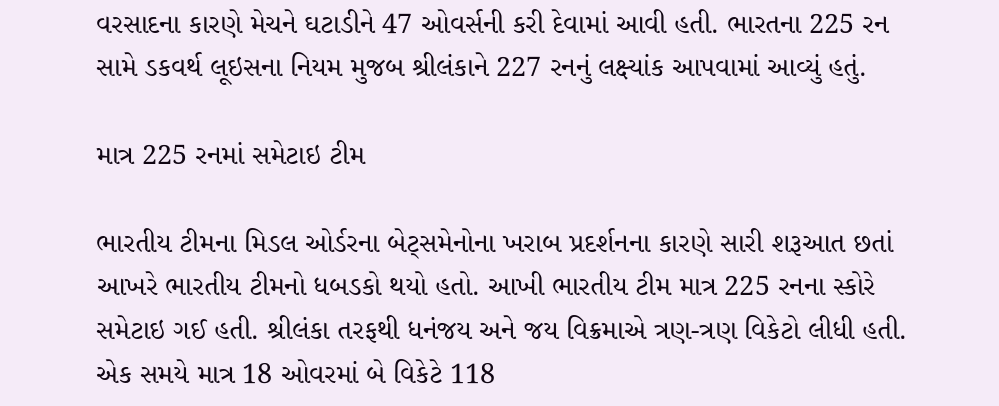વરસાદના કારણે મેચને ઘટાડીને 47 ઓવર્સની કરી દેવામાં આવી હતી. ભારતના 225 રન સામે ડકવર્થ લૂઇસના નિયમ મુજબ શ્રીલંકાને 227 રનનું લક્ષ્યાંક આપવામાં આવ્યું હતું.

માત્ર 225 રનમાં સમેટાઇ ટીમ

ભારતીય ટીમના મિડલ ઓર્ડરના બેટ્સમેનોના ખરાબ પ્રદર્શનના કારણે સારી શરૂઆત છતાં આખરે ભારતીય ટીમનો ધબડકો થયો હતો. આખી ભારતીય ટીમ માત્ર 225 રનના સ્કોરે સમેટાઇ ગઈ હતી. શ્રીલંકા તરફથી ધનંજય અને જય વિક્રમાએ ત્રણ-ત્રણ વિકેટો લીધી હતી. એક સમયે માત્ર 18 ઓવરમાં બે વિકેટે 118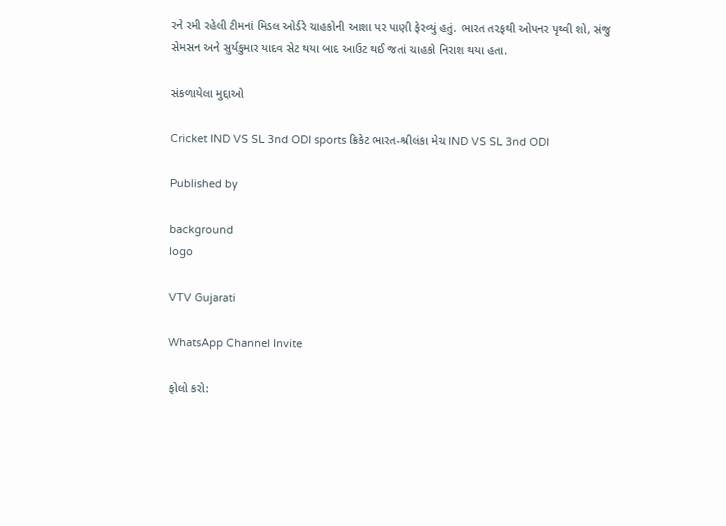રને રમી રહેલી ટીમનાં મિડલ ઓર્ડરે ચાહકોની આશા પર પાણી ફેરવ્યું હતું. ભારત તરફથી ઓપનર પૃથ્વી શો, સંજુ સેમસન અને સુર્યકુમાર યાદવ સેટ થયા બાદ આઉટ થઈ જતાં ચાહકો નિરાશ થયા હતા.

સંકળાયેલા મુદ્દાઓ

Cricket IND VS SL 3nd ODI sports ક્રિકેટ ભારત-શ્રીલંકા મેચ IND VS SL 3nd ODI

Published by

background
logo

VTV Gujarati

WhatsApp Channel Invite

ફોલો કરો: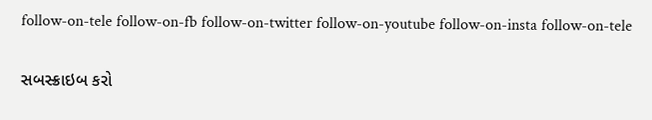follow-on-tele follow-on-fb follow-on-twitter follow-on-youtube follow-on-insta follow-on-tele

સબસ્ક્રાઇબ કરો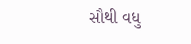સૌથી વધુ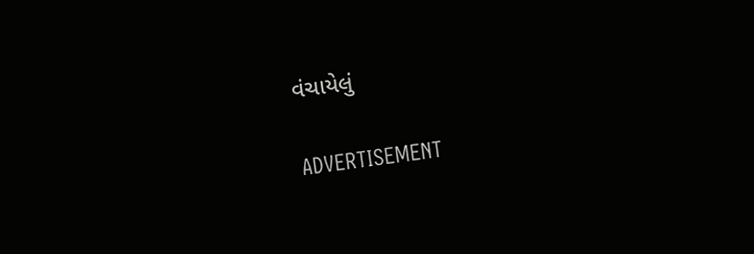વંચાયેલું

ADVERTISEMENT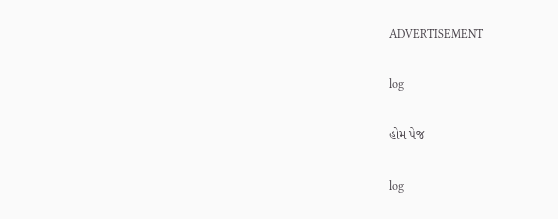ADVERTISEMENT

log

હોમ પેજ

log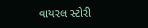વાયરલ સ્ટોરી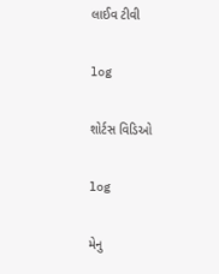લાઈવ ટીવી

log

શોર્ટસ વિડિઓ

log

મેનુ